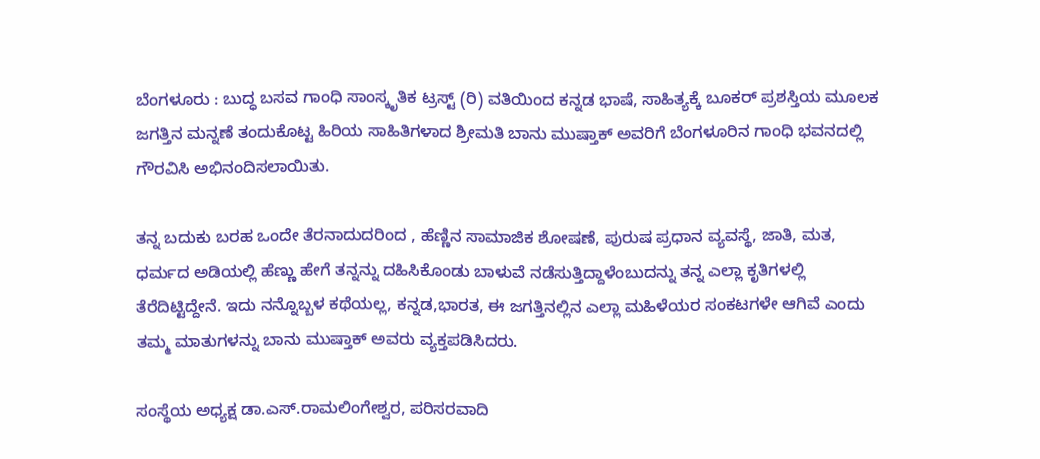ಬೆಂಗಳೂರು : ಬುದ್ಧ ಬಸವ ಗಾಂಧಿ ಸಾಂಸ್ಕೃತಿಕ ಟ್ರಸ್ಟ್ (ರಿ) ವತಿಯಿಂದ ಕನ್ನಡ ಭಾಷೆ, ಸಾಹಿತ್ಯಕ್ಕೆ ಬೂಕರ್ ಪ್ರಶಸ್ತಿಯ ಮೂಲಕ ಜಗತ್ತಿನ ಮನ್ನಣೆ ತಂದುಕೊಟ್ಟ ಹಿರಿಯ ಸಾಹಿತಿಗಳಾದ ಶ್ರೀಮತಿ ಬಾನು ಮುಷ್ತಾಕ್ ಅವರಿಗೆ ಬೆಂಗಳೂರಿನ ಗಾಂಧಿ ಭವನದಲ್ಲಿ ಗೌರವಿಸಿ ಅಭಿನಂದಿಸಲಾಯಿತು.

ತನ್ನ ಬದುಕು ಬರಹ ಒಂದೇ ತೆರನಾದುದರಿಂದ , ಹೆಣ್ಣಿನ ಸಾಮಾಜಿಕ ಶೋಷಣೆ, ಪುರುಷ ಪ್ರಧಾನ ವ್ಯವಸ್ಥೆ, ಜಾತಿ, ಮತ, ಧರ್ಮದ ಅಡಿಯಲ್ಲಿ ಹೆಣ್ಣು ಹೇಗೆ ತನ್ನನ್ನು ದಹಿಸಿಕೊಂಡು ಬಾಳುವೆ ನಡೆಸುತ್ತಿದ್ದಾಳೆಂಬುದನ್ನು ತನ್ನ ಎಲ್ಲಾ ಕೃತಿಗಳಲ್ಲಿ ತೆರೆದಿಟ್ಟಿದ್ದೇನೆ. ಇದು ನನ್ನೊಬ್ಬಳ ಕಥೆಯಲ್ಲ, ಕನ್ನಡ,ಭಾರತ, ಈ ಜಗತ್ತಿನಲ್ಲಿನ ಎಲ್ಲಾ ಮಹಿಳೆಯರ ಸಂಕಟಗಳೇ ಆಗಿವೆ ಎಂದು ತಮ್ಮ ಮಾತುಗಳನ್ನು ಬಾನು ಮುಷ್ತಾಕ್ ಅವರು ವ್ಯಕ್ತಪಡಿಸಿದರು.

ಸಂಸ್ಥೆಯ ಅಧ್ಯಕ್ಷ ಡಾ.ಎಸ್.ರಾಮಲಿಂಗೇಶ್ವರ, ಪರಿಸರವಾದಿ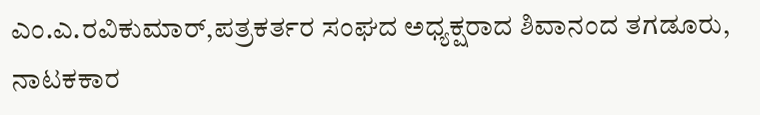ಎಂ.ಎ.ರವಿಕುಮಾರ್,ಪತ್ರಕರ್ತರ ಸಂಘದ ಅಧ್ಯಕ್ಷರಾದ ಶಿವಾನಂದ ತಗಡೂರು, ನಾಟಕಕಾರ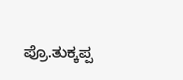ಪ್ರೊ.ತುಕ್ಕಪ್ಪ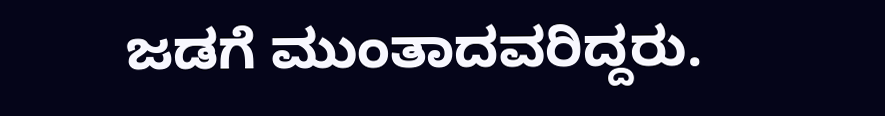ಜಡಗೆ ಮುಂತಾದವರಿದ್ದರು.